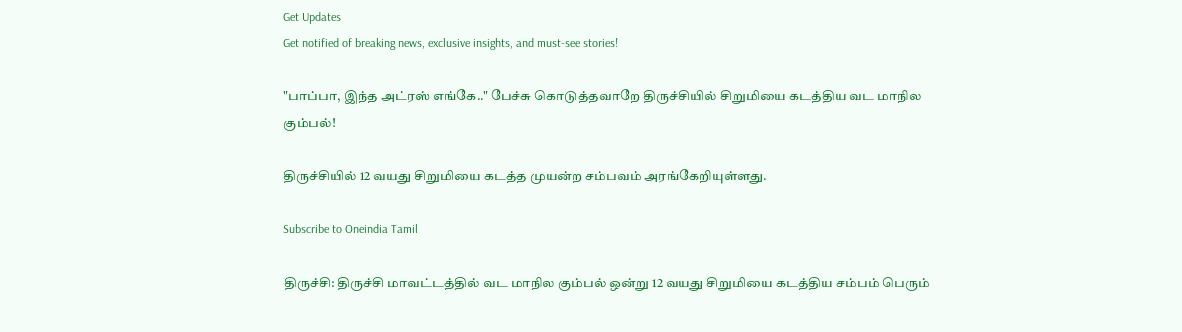Get Updates
Get notified of breaking news, exclusive insights, and must-see stories!

"பாப்பா, இந்த அட்ரஸ் எங்கே.." பேச்சு கொடுத்தவாறே திருச்சியில் சிறுமியை கடத்திய வட மாநில கும்பல்!

திருச்சியில் 12 வயது சிறுமியை கடத்த முயன்ற சம்பவம் அரங்கேறியுள்ளது.

Subscribe to Oneindia Tamil

திருச்சி: திருச்சி மாவட்டத்தில் வட மாநில கும்பல் ஒன்று 12 வயது சிறுமியை கடத்திய சம்பம் பெரும்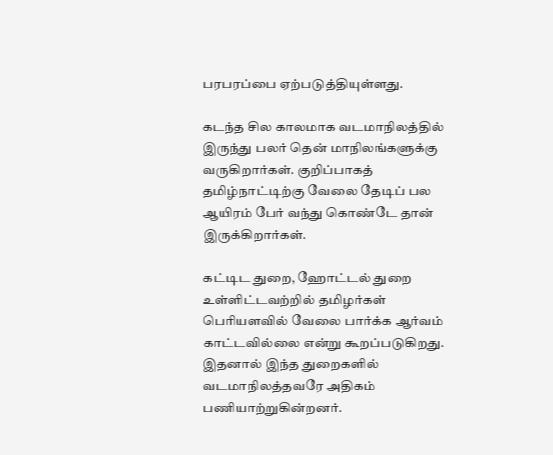பரபரப்பை ஏற்படுத்தியுள்ளது.

கடந்த சில காலமாக வடமாநிலத்தில் இருந்து பலர் தென் மாநிலங்களுக்கு வருகிறார்கள். குறிப்பாகத் தமிழ்நாட்டிற்கு வேலை தேடிப் பல ஆயிரம் பேர் வந்து கொண்டே தான் இருக்கிறார்கள்.

கட்டிட துறை, ஹோட்டல் துறை உள்ளிட்டவற்றில் தமிழர்கள் பெரியளவில் வேலை பார்க்க ஆர்வம் காட்டவில்லை என்று கூறப்படுகிறது. இதனால் இந்த துறைகளில் வடமாநிலத்தவரே அதிகம் பணியாற்றுகின்றனர்.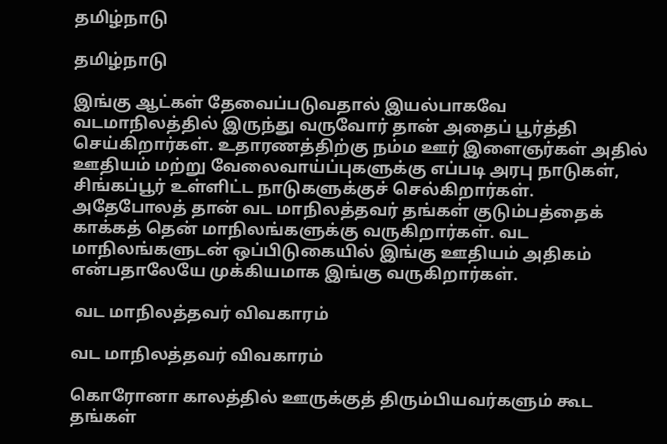தமிழ்நாடு

தமிழ்நாடு

இங்கு ஆட்கள் தேவைப்படுவதால் இயல்பாகவே வடமாநிலத்தில் இருந்து வருவோர் தான் அதைப் பூர்த்தி செய்கிறார்கள். உதாரணத்திற்கு நம்ம ஊர் இளைஞர்கள் அதில் ஊதியம் மற்று வேலைவாய்ப்புகளுக்கு எப்படி அரபு நாடுகள், சிங்கப்பூர் உள்ளிட்ட நாடுகளுக்குச் செல்கிறார்கள். அதேபோலத் தான் வட மாநிலத்தவர் தங்கள் குடும்பத்தைக் காக்கத் தென் மாநிலங்களுக்கு வருகிறார்கள். வட மாநிலங்களுடன் ஒப்பிடுகையில் இங்கு ஊதியம் அதிகம் என்பதாலேயே முக்கியமாக இங்கு வருகிறார்கள்.

 வட மாநிலத்தவர் விவகாரம்

வட மாநிலத்தவர் விவகாரம்

கொரோனா காலத்தில் ஊருக்குத் திரும்பியவர்களும் கூட தங்கள்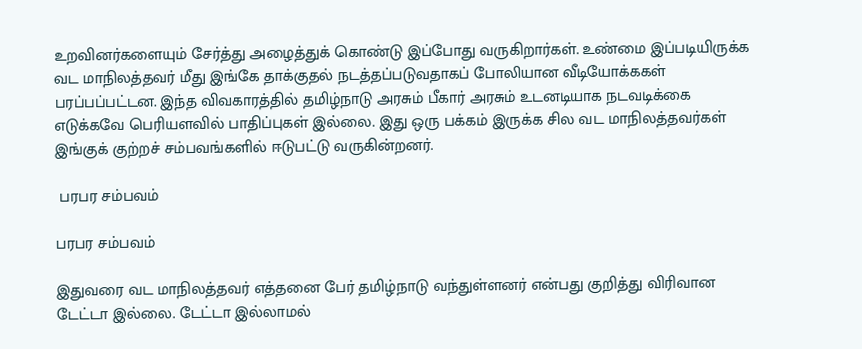உறவினர்களையும் சேர்த்து அழைத்துக் கொண்டு இப்போது வருகிறார்கள். உண்மை இப்படியிருக்க வட மாநிலத்தவர் மீது இங்கே தாக்குதல் நடத்தப்படுவதாகப் போலியான வீடியோக்ககள் பரப்பப்பட்டன. இந்த விவகாரத்தில் தமிழ்நாடு அரசும் பீகார் அரசும் உடனடியாக நடவடிக்கை எடுக்கவே பெரியளவில் பாதிப்புகள் இல்லை. இது ஒரு பக்கம் இருக்க சில வட மாநிலத்தவர்கள் இங்குக் குற்றச் சம்பவங்களில் ஈடுபட்டு வருகின்றனர்.

 பரபர சம்பவம்

பரபர சம்பவம்

இதுவரை வட மாநிலத்தவர் எத்தனை பேர் தமிழ்நாடு வந்துள்ளனர் என்பது குறித்து விரிவான டேட்டா இல்லை. டேட்டா இல்லாமல்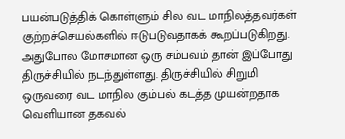பயன்படுத்திக் கொள்ளும் சில வட மாநிலத்தவர்கள் குற்றச்செயல்களில் ஈடுபடுவதாகக் கூறப்படுகிறது. அதுபோல மோசமான ஒரு சம்பவம் தான் இப்போது திருச்சியில் நடந்துள்ளது. திருச்சியில் சிறுமி ஒருவரை வட மாநில கும்பல் கடத்த முயன்றதாக வெளியான தகவல்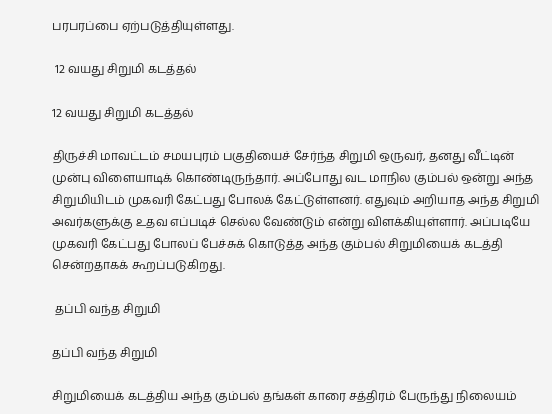பரபரப்பை ஏற்படுத்தியுள்ளது.

 12 வயது சிறுமி கடத்தல்

12 வயது சிறுமி கடத்தல்

திருச்சி மாவட்டம் சமயபுரம் பகுதியைச் சேர்ந்த சிறுமி ஒருவர், தனது வீட்டின் முன்பு விளையாடிக் கொண்டிருந்தார். அப்போது வட மாநில கும்பல் ஒன்று அந்த சிறுமியிடம் முகவரி கேட்பது போலக் கேட்டுள்ளனர். எதுவும் அறியாத அந்த சிறுமி அவர்களுக்கு உதவ எப்படிச் செல்ல வேண்டும் என்று விளக்கியுள்ளார். அப்படியே முகவரி கேட்பது போலப் பேச்சுக் கொடுத்த அந்த கும்பல் சிறுமியைக் கடத்தி சென்றதாகக் கூறப்படுகிறது.

 தப்பி வந்த சிறுமி

தப்பி வந்த சிறுமி

சிறுமியைக் கடத்திய அந்த கும்பல் தங்கள் காரை சத்திரம் பேருந்து நிலையம்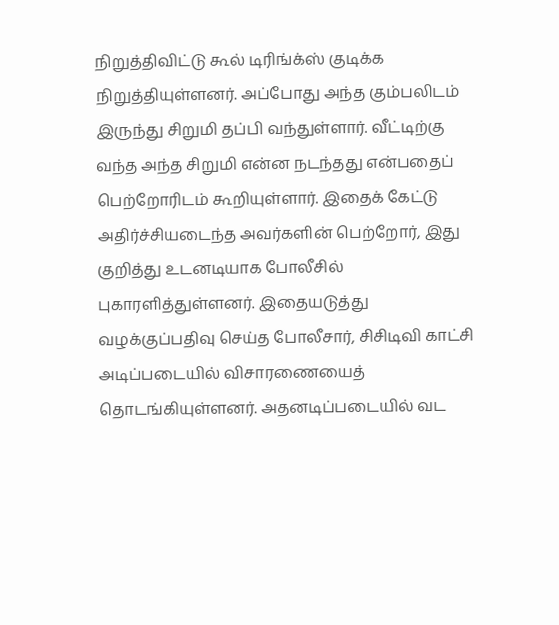நிறுத்திவிட்டு கூல் டிரிங்க்ஸ் குடிக்க நிறுத்தியுள்ளனர். அப்போது அந்த கும்பலிடம் இருந்து சிறுமி தப்பி வந்துள்ளார். வீட்டிற்கு வந்த அந்த சிறுமி என்ன நடந்தது என்பதைப் பெற்றோரிடம் கூறியுள்ளார். இதைக் கேட்டு அதிர்ச்சியடைந்த அவர்களின் பெற்றோர், இது குறித்து உடனடியாக போலீசில் புகாரளித்துள்ளனர். இதையடுத்து வழக்குப்பதிவு செய்த போலீசார், சிசிடிவி காட்சி அடிப்படையில் விசாரணையைத் தொடங்கியுள்ளனர். அதனடிப்படையில் வட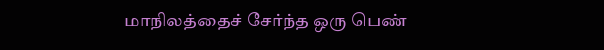மாநிலத்தைச் சேர்ந்த ஒரு பெண்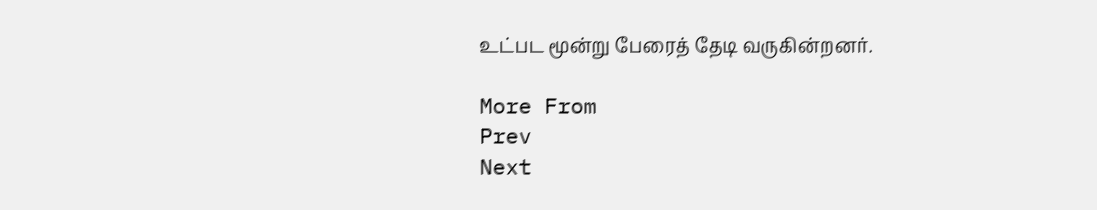உட்பட மூன்று பேரைத் தேடி வருகின்றனர்.

More From
Prev
Next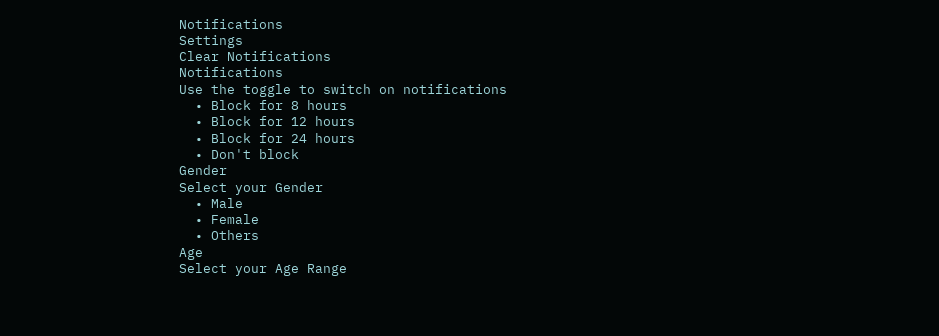Notifications
Settings
Clear Notifications
Notifications
Use the toggle to switch on notifications
  • Block for 8 hours
  • Block for 12 hours
  • Block for 24 hours
  • Don't block
Gender
Select your Gender
  • Male
  • Female
  • Others
Age
Select your Age Range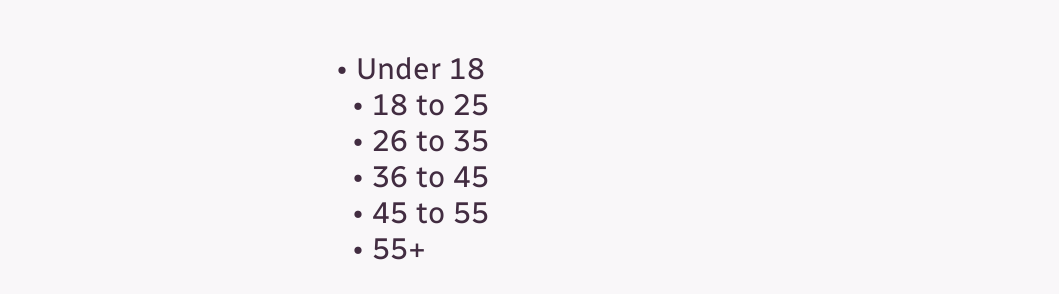• Under 18
  • 18 to 25
  • 26 to 35
  • 36 to 45
  • 45 to 55
  • 55+